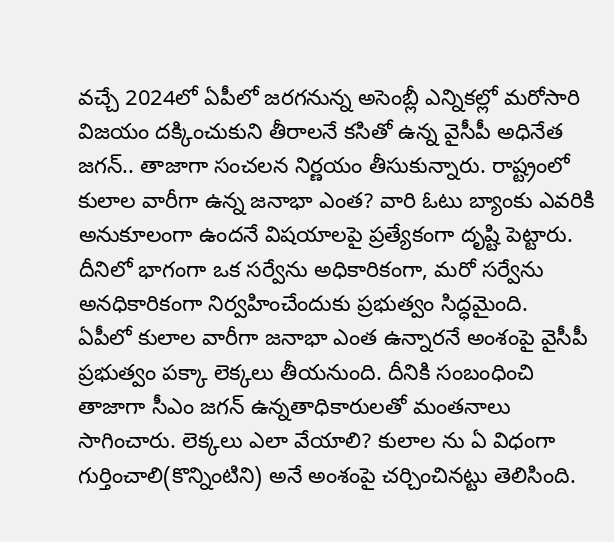వచ్చే 2024లో ఏపీలో జరగనున్న అసెంబ్లీ ఎన్నికల్లో మరోసారి విజయం దక్కించుకుని తీరాలనే కసితో ఉన్న వైసీపీ అధినేత జగన్.. తాజాగా సంచలన నిర్ణయం తీసుకున్నారు. రాష్ట్రంలో కులాల వారీగా ఉన్న జనాభా ఎంత? వారి ఓటు బ్యాంకు ఎవరికి అనుకూలంగా ఉందనే విషయాలపై ప్రత్యేకంగా దృష్టి పెట్టారు. దీనిలో భాగంగా ఒక సర్వేను అధికారికంగా, మరో సర్వేను అనధికారికంగా నిర్వహించేందుకు ప్రభుత్వం సిద్ధమైంది.
ఏపీలో కులాల వారీగా జనాభా ఎంత ఉన్నారనే అంశంపై వైసీపీ ప్రభుత్వం పక్కా లెక్కలు తీయనుంది. దీనికి సంబంధించి తాజాగా సీఎం జగన్ ఉన్నతాధికారులతో మంతనాలు సాగించారు. లెక్కలు ఎలా వేయాలి? కులాల ను ఏ విధంగా గుర్తించాలి(కొన్నింటిని) అనే అంశంపై చర్చించినట్టు తెలిసింది.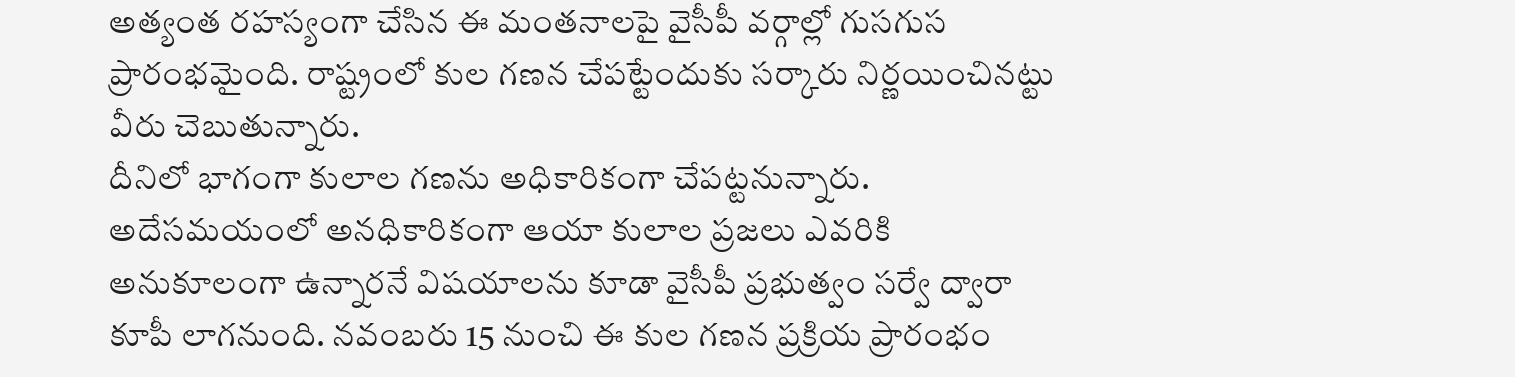అత్యంత రహస్యంగా చేసిన ఈ మంతనాలపై వైసీపీ వర్గాల్లో గుసగుస ప్రారంభమైంది. రాష్ట్రంలో కుల గణన చేపట్టేందుకు సర్కారు నిర్ణయించినట్టు వీరు చెబుతున్నారు.
దీనిలో భాగంగా కులాల గణను అధికారికంగా చేపట్టనున్నారు. అదేసమయంలో అనధికారికంగా ఆయా కులాల ప్రజలు ఎవరికి అనుకూలంగా ఉన్నారనే విషయాలను కూడా వైసీపీ ప్రభుత్వం సర్వే ద్వారా కూపీ లాగనుంది. నవంబరు 15 నుంచి ఈ కుల గణన ప్రక్రియ ప్రారంభం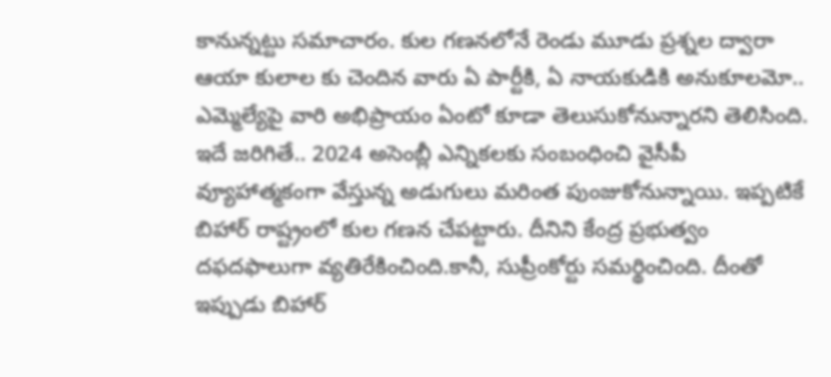కానున్నట్టు సమాచారం. కుల గణనలోనే రెండు మూడు ప్రశ్నల ద్వారా ఆయా కులాల కు చెందిన వారు ఏ పార్టీకి, ఏ నాయకుడికి అనుకూలమో.. ఎమ్మెల్యేపై వారి అభిప్రాయం ఏంటో కూడా తెలుసుకోనున్నారని తెలిసింది.
ఇదే జరిగితే.. 2024 అసెంబ్లీ ఎన్నికలకు సంబంధించి వైసీపీ వ్యూహాత్మకంగా వేస్తున్న అడుగులు మరింత పుంజుకోనున్నాయి. ఇప్పటికే బిహార్ రాష్ట్రంలో కుల గణన చేపట్టారు. దీనిని కేంద్ర ప్రభుత్వం దఫదఫాలుగా వ్యతిరేకించింది.కానీ, సుప్రీంకోర్టు సమర్థించింది. దీంతో ఇప్పుడు బిహార్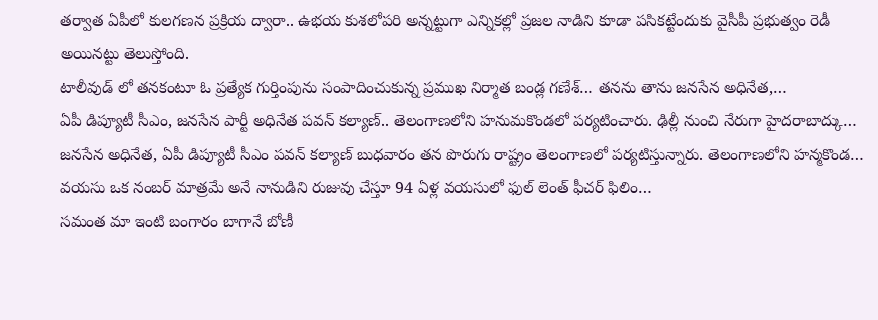తర్వాత ఏపీలో కులగణన ప్రక్రియ ద్వారా.. ఉభయ కుశలోపరి అన్నట్టుగా ఎన్నికల్లో ప్రజల నాడిని కూడా పసికట్టేందుకు వైసీపీ ప్రభుత్వం రెడీ అయినట్టు తెలుస్తోంది.
టాలీవుడ్ లో తనకంటూ ఓ ప్రత్యేక గుర్తింపును సంపాదించుకున్న ప్రముఖ నిర్మాత బండ్ల గణేశ్… తనను తాను జనసేన అధినేత,…
ఏపీ డిప్యూటీ సీఎం, జనసేన పార్టీ అధినేత పవన్ కల్యాణ్.. తెలంగాణలోని హనుమకొండలో పర్యటించారు. ఢిల్లీ నుంచి నేరుగా హైదరాబాద్కు…
జనసేన అధినేత, ఏపీ డిప్యూటీ సీఎం పవన్ కల్యాణ్ బుధవారం తన పొరుగు రాష్ట్రం తెలంగాణలో పర్యటిస్తున్నారు. తెలంగాణలోని హన్మకొండ…
వయసు ఒక నంబర్ మాత్రమే అనే నానుడిని రుజువు చేస్తూ 94 ఏళ్ల వయసులో ఫుల్ లెంత్ ఫీచర్ ఫిలిం…
సమంత మా ఇంటి బంగారం బాగానే బోణీ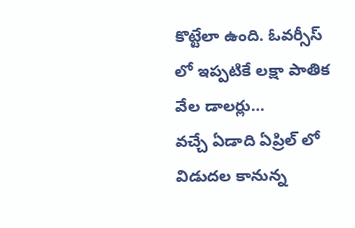కొట్టేలా ఉంది. ఓవర్సీస్ లో ఇప్పటికే లక్షా పాతిక వేల డాలర్లు…
వచ్చే ఏడాది ఏప్రిల్ లో విడుదల కానున్న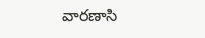వారణాసి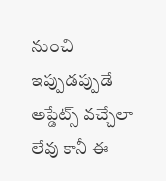నుంచి ఇప్పుడప్పుడే అప్డేట్స్ వచ్చేలా లేవు కానీ ఈ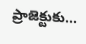ప్రాజెక్టుకు…